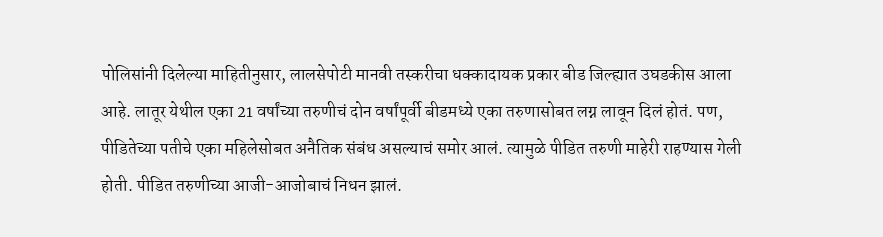पोलिसांनी दिलेल्या माहितीनुसार, लालसेपोटी मानवी तस्करीचा धक्कादायक प्रकार बीड जिल्ह्यात उघडकीस आला आहे. लातूर येथील एका 21 वर्षांच्या तरुणीचं दोन वर्षांपूर्वी बीडमध्ये एका तरुणासोबत लग्न लावून दिलं होतं. पण, पीडितेच्या पतीचे एका महिलेसोबत अनैतिक संबंध असल्याचं समोर आलं. त्यामुळे पीडित तरुणी माहेरी राहण्यास गेली होती. पीडित तरुणीच्या आजी-आजोबाचं निधन झालं.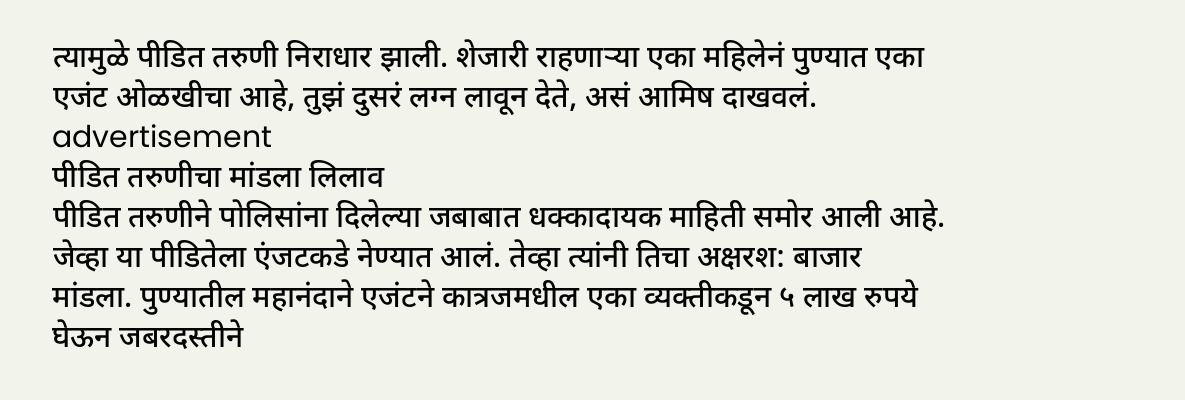त्यामुळे पीडित तरुणी निराधार झाली. शेजारी राहणाऱ्या एका महिलेनं पुण्यात एका एजंट ओळखीचा आहे, तुझं दुसरं लग्न लावून देते, असं आमिष दाखवलं.
advertisement
पीडित तरुणीचा मांडला लिलाव
पीडित तरुणीने पोलिसांना दिलेल्या जबाबात धक्कादायक माहिती समोर आली आहे. जेव्हा या पीडितेला एंजटकडे नेण्यात आलं. तेव्हा त्यांनी तिचा अक्षरश: बाजार मांडला. पुण्यातील महानंदाने एजंटने कात्रजमधील एका व्यक्तीकडून ५ लाख रुपये घेऊन जबरदस्तीने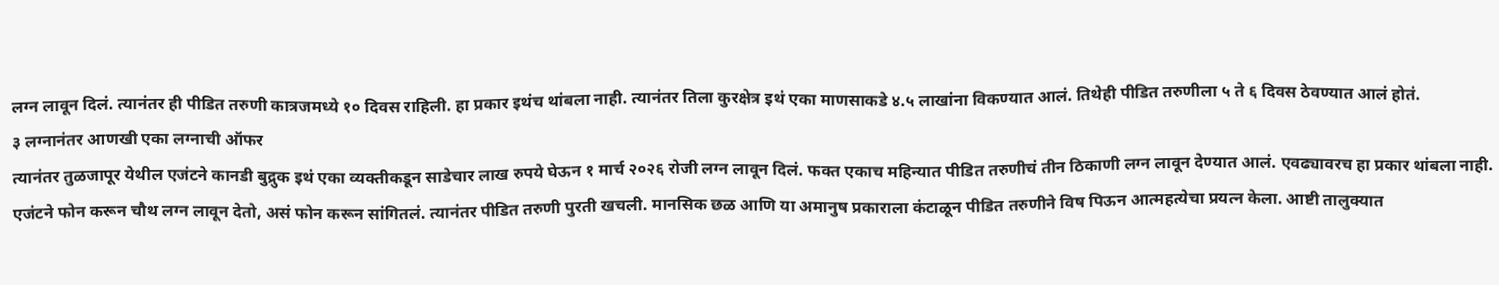लग्न लावून दिलं. त्यानंतर ही पीडित तरुणी कात्रजमध्ये १० दिवस राहिली. हा प्रकार इथंच थांबला नाही. त्यानंतर तिला कुरक्षेत्र इथं एका माणसाकडे ४.५ लाखांना विकण्यात आलं. तिथेही पीडित तरुणीला ५ ते ६ दिवस ठेवण्यात आलं होतं.
३ लग्नानंतर आणखी एका लग्नाची ऑफर
त्यानंतर तुळजापूर येथील एजंटने कानडी बुद्रुक इथं एका व्यक्तीकडून साडेचार लाख रुपये घेऊन १ मार्च २०२६ रोजी लग्न लावून दिलं. फक्त एकाच महिन्यात पीडित तरुणीचं तीन ठिकाणी लग्न लावून देण्यात आलं. एवढ्यावरच हा प्रकार थांबला नाही. एजंटने फोन करून चौथ लग्न लावून देतो, असं फोन करून सांगितलं. त्यानंतर पीडित तरुणी पुरती खचली. मानसिक छळ आणि या अमानुष प्रकाराला कंटाळून पीडित तरुणीने विष पिऊन आत्महत्येचा प्रयत्न केला. आष्टी तालुक्यात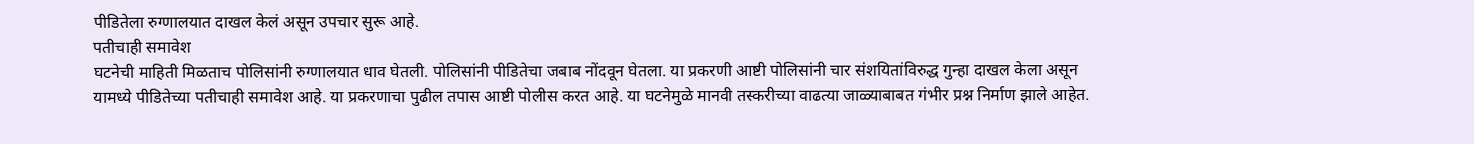पीडितेला रुग्णालयात दाखल केलं असून उपचार सुरू आहे.
पतीचाही समावेश
घटनेची माहिती मिळताच पोलिसांनी रुग्णालयात धाव घेतली. पोलिसांनी पीडितेचा जबाब नोंदवून घेतला. या प्रकरणी आष्टी पोलिसांनी चार संशयितांविरुद्ध गुन्हा दाखल केला असून यामध्ये पीडितेच्या पतीचाही समावेश आहे. या प्रकरणाचा पुढील तपास आष्टी पोलीस करत आहे. या घटनेमुळे मानवी तस्करीच्या वाढत्या जाळ्याबाबत गंभीर प्रश्न निर्माण झाले आहेत.